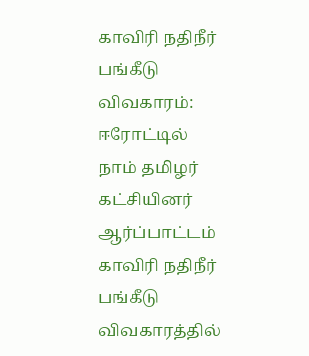காவிரி நதிநீர் பங்கீடு விவகாரம்: ஈரோட்டில் நாம் தமிழர் கட்சியினர் ஆர்ப்பாட்டம்
காவிரி நதிநீர் பங்கீடு விவகாரத்தில்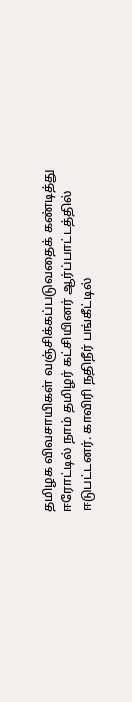தமிழக விவசாயிகள் வஞ்சிக்கப்படுவதைக் கண்டித்து ஈரோட்டில் நாம் தமிழர் கட்சியினர் ஆர்ப்பாட்டத்தில் ஈடுபட்டனர். காவிரி நதிநீர் பங்கீட்டில்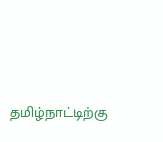தமிழ்நாட்டிற்கு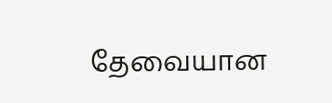தேவையான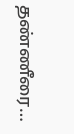தண்ணீரை…